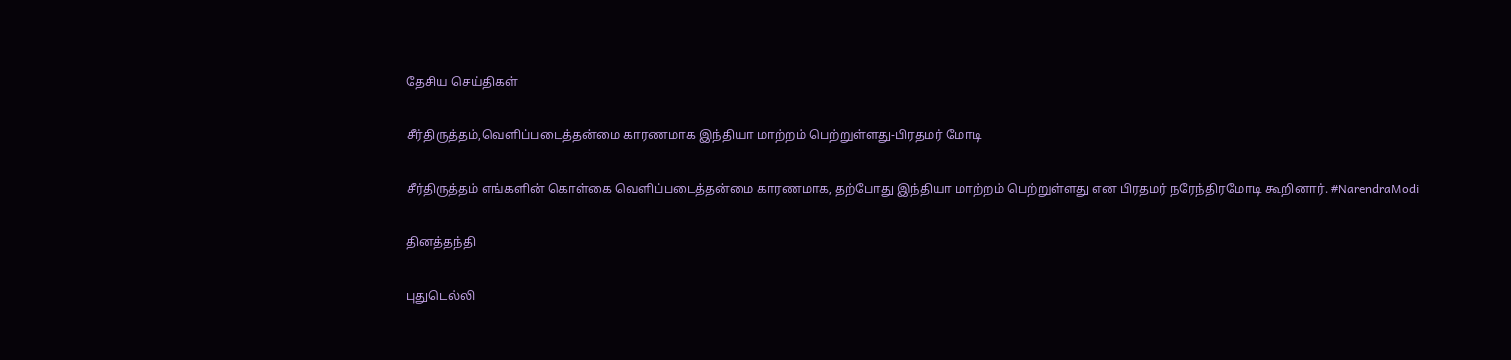தேசிய செய்திகள்

சீர்திருத்தம்,வெளிப்படைத்தன்மை காரணமாக இந்தியா மாற்றம் பெற்றுள்ளது-பிரதமர் மோடி

சீர்திருத்தம் எங்களின் கொள்கை வெளிப்படைத்தன்மை காரணமாக, தற்போது இந்தியா மாற்றம் பெற்றுள்ளது என பிரதமர் நரேந்திரமோடி கூறினார். #NarendraModi

தினத்தந்தி

புதுடெல்லி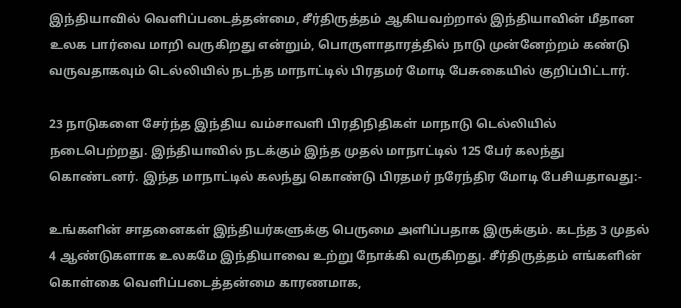இந்தியாவில் வெளிப்படைத்தன்மை, சீர்திருத்தம் ஆகியவற்றால் இந்தியாவின் மீதான உலக பார்வை மாறி வருகிறது என்றும், பொருளாதாரத்தில் நாடு முன்னேற்றம் கண்டு வருவதாகவும் டெல்லியில் நடந்த மாநாட்டில் பிரதமர் மோடி பேசுகையில் குறிப்பிட்டார்.

23 நாடுகளை சேர்ந்த இந்திய வம்சாவளி பிரதிநிதிகள் மாநாடு டெல்லியில் நடைபெற்றது. இந்தியாவில் நடக்கும் இந்த முதல் மாநாட்டில் 125 பேர் கலந்து கொண்டனர். இந்த மாநாட்டில் கலந்து கொண்டு பிரதமர் நரேந்திர மோடி பேசியதாவது:-

உங்களின் சாதனைகள் இந்தியர்களுக்கு பெருமை அளிப்பதாக இருக்கும். கடந்த 3 முதல் 4 ஆண்டுகளாக உலகமே இந்தியாவை உற்று நோக்கி வருகிறது. சீர்திருத்தம் எங்களின் கொள்கை வெளிப்படைத்தன்மை காரணமாக,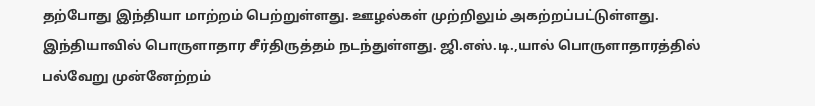தற்போது இந்தியா மாற்றம் பெற்றுள்ளது. ஊழல்கள் முற்றிலும் அகற்றப்பட்டுள்ளது. இந்தியாவில் பொருளாதார சீர்திருத்தம் நடந்துள்ளது. ஜி.எஸ்.டி.,யால் பொருளாதாரத்தில் பல்வேறு முன்னேற்றம்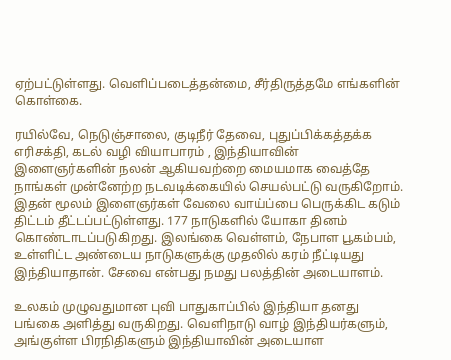ஏற்பட்டுள்ளது. வெளிப்படைத்தன்மை, சீர்திருத்தமே எங்களின் கொள்கை.

ரயில்வே, நெடுஞ்சாலை, குடிநீர் தேவை, புதுப்பிக்கத்தக்க எரிசக்தி, கடல் வழி வியாபாரம் , இந்தியாவின் இளைஞர்களின் நலன் ஆகியவற்றை மையமாக வைத்தே நாங்கள் முன்னேற்ற நடவடிக்கையில் செயல்பட்டு வருகிறோம். இதன் மூலம் இளைஞர்கள் வேலை வாய்ப்பை பெருக்கிட கடும் திட்டம் தீட்டப்பட்டுள்ளது. 177 நாடுகளில் யோகா தினம் கொண்டாடப்படுகிறது. இலங்கை வெள்ளம், நேபாள பூகம்பம், உள்ளிட்ட அண்டைய நாடுகளுக்கு முதலில் கரம் நீட்டியது இந்தியாதான். சேவை என்பது நமது பலத்தின் அடையாளம்.

உலகம் முழுவதுமான புவி பாதுகாப்பில் இந்தியா தனது பங்கை அளித்து வருகிறது. வெளிநாடு வாழ் இந்தியர்களும், அங்குள்ள பிரநிதிகளும் இந்தியாவின் அடையாள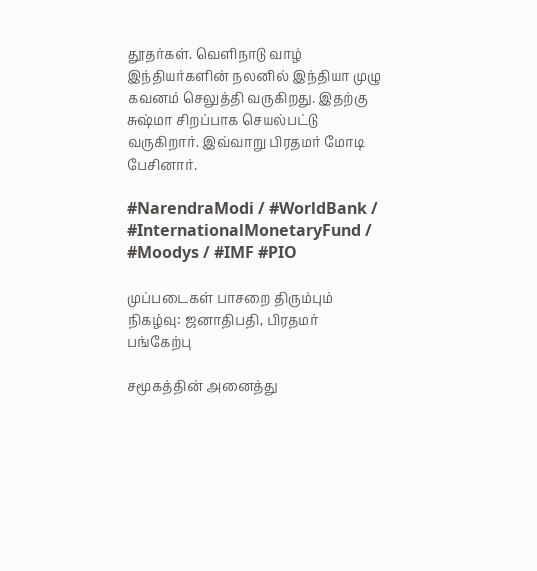தூதர்கள். வெளிநாடு வாழ் இந்தியர்களின் நலனில் இந்தியா முழு கவனம் செலுத்தி வருகிறது. இதற்கு சுஷ்மா சிறப்பாக செயல்பட்டு வருகிறார். இவ்வாறு பிரதமர் மோடி பேசினார்.

#NarendraModi / #WorldBank / #InternationalMonetaryFund / #Moodys / #IMF #PIO

முப்படைகள் பாசறை திரும்பும் நிகழ்வு: ஜனாதிபதி, பிரதமர் பங்கேற்பு

சமூகத்தின் அனைத்து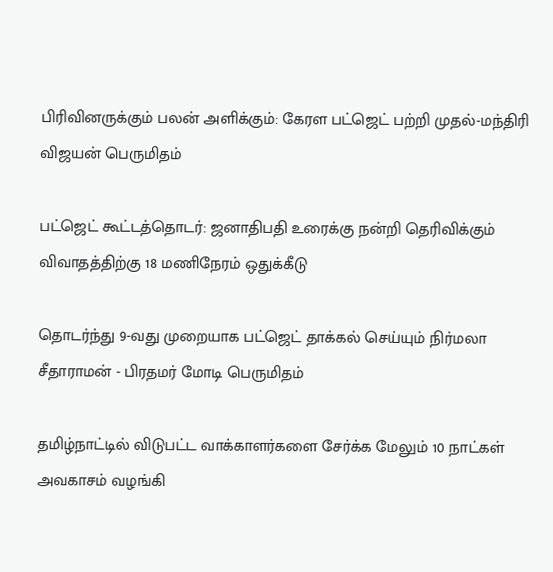பிரிவினருக்கும் பலன் அளிக்கும்: கேரள பட்ஜெட் பற்றி முதல்-மந்திரி விஜயன் பெருமிதம்

பட்ஜெட் கூட்டத்தொடர்: ஜனாதிபதி உரைக்கு நன்றி தெரிவிக்கும் விவாதத்திற்கு 18 மணிநேரம் ஒதுக்கீடு

தொடர்ந்து 9-வது முறையாக பட்ஜெட் தாக்கல் செய்யும் நிர்மலா சீதாராமன் - பிரதமர் மோடி பெருமிதம்

தமிழ்நாட்டில் விடுபட்ட வாக்காளர்களை சேர்க்க மேலும் 10 நாட்கள் அவகாசம் வழங்கி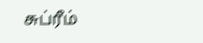சுப்ரீம்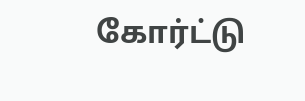கோர்ட்டு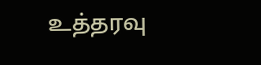உத்தரவு